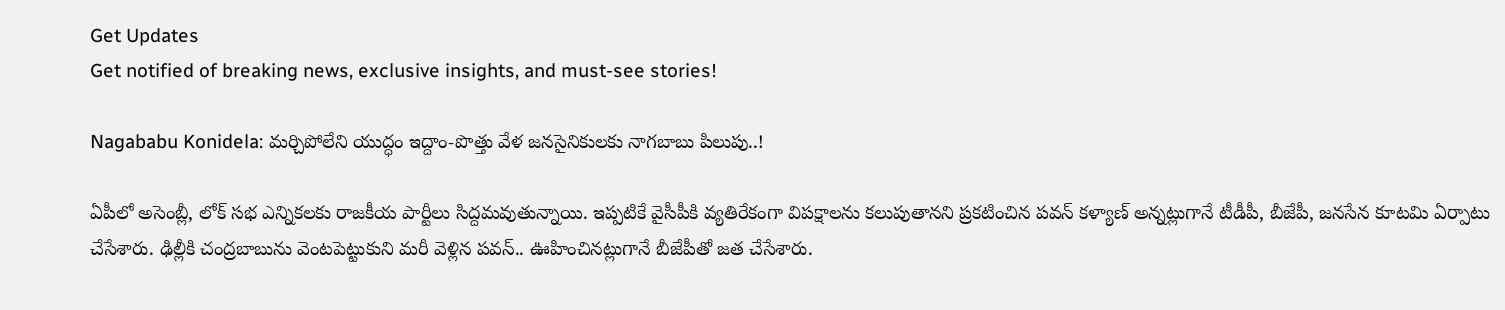Get Updates
Get notified of breaking news, exclusive insights, and must-see stories!

Nagababu Konidela: మర్చిపోలేని యుద్ధం ఇద్దాం-పొత్తు వేళ జనసైనికులకు నాగబాబు పిలుపు..!

ఏపీలో అసెంబ్లీ, లోక్ సభ ఎన్నికలకు రాజకీయ పార్టీలు సిద్దమవుతున్నాయి. ఇప్పటికే వైసీపీకి వ్యతిరేకంగా విపక్షాలను కలుపుతానని ప్రకటించిన పవన్ కళ్యాణ్ అన్నట్లుగానే టీడీపీ, బీజేపీ, జనసేన కూటమి ఏర్పాటు చేసేశారు. ఢిల్లీకి చంద్రబాబును వెంటపెట్టుకుని మరీ వెళ్లిన పవన్.. ఊహించినట్లుగానే బీజేపీతో జత చేసేశారు.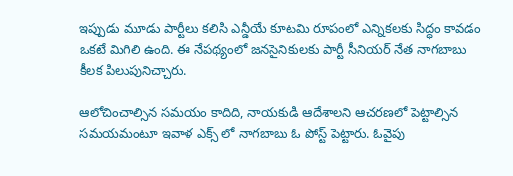ఇప్పుడు మూడు పార్టీలు కలిసి ఎన్డీయే కూటమి రూపంలో ఎన్నికలకు సిద్ధం కావడం ఒకటే మిగిలి ఉంది. ఈ నేపథ్యంలో జనసైనికులకు పార్టీ సీనియర్ నేత నాగబాబు కీలక పిలుపునిచ్చారు.

ఆలోచించాల్సిన సమయం కాదిది, నాయకుడి ఆదేశాలని‌ ఆచరణలో పెట్టాల్సిన సమయమంటూ ఇవాళ ఎక్స్ లో నాగబాబు ఓ పోస్ట్ పెట్టారు. ఓవైపు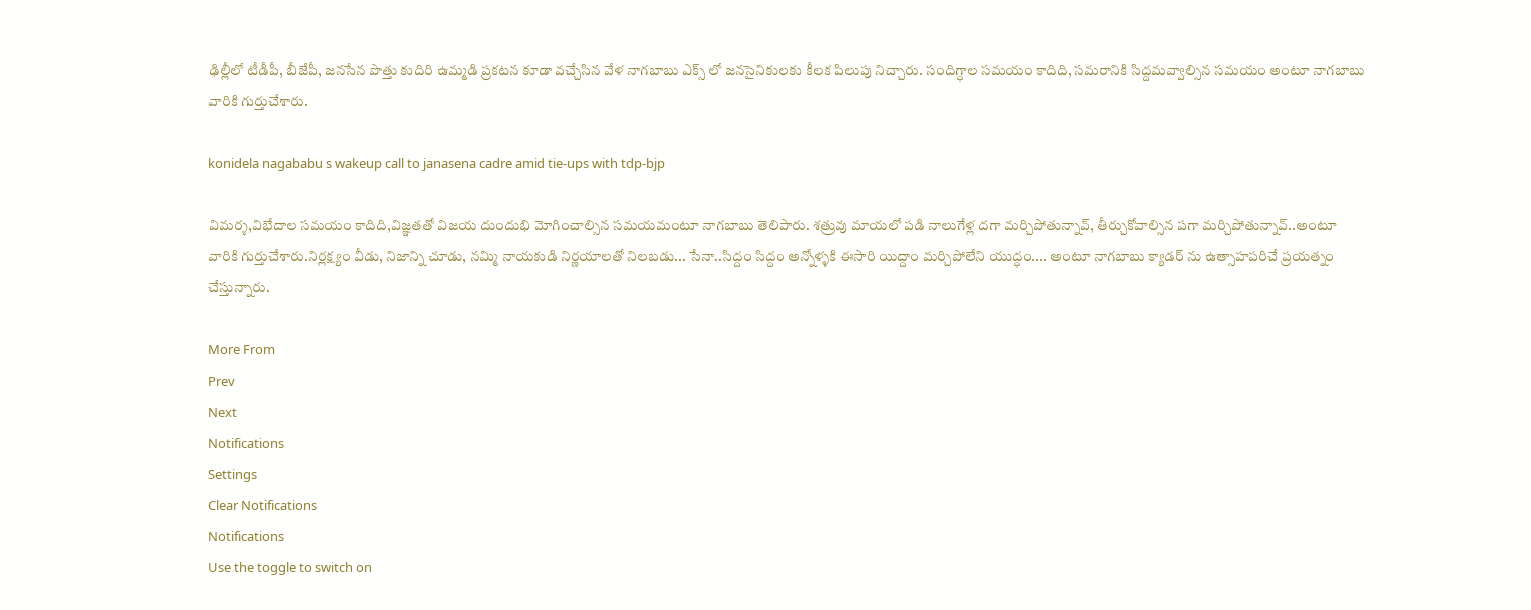ఢిల్లీలో టీడీపీ, బీజేపీ, జనసేన పొత్తు కుదిరి ఉమ్మడి ప్రకటన కూడా వచ్చేసిన వేళ నాగబాబు ఎక్స్ లో జనసైనికులకు కీలక పిలుపు నిచ్చారు. సందిగ్ధాల సమయం కాదిది, సమరానికి సిద్దమవ్వాల్సిన సమయం అంటూ నాగబాబు వారికి గుర్తుచేశారు.

konidela nagababu s wakeup call to janasena cadre amid tie-ups with tdp-bjp

విమర్శ,విభేదాల సమయం కాదిది,విజ్ఞతతో విజయ దుందుభి మోగించాల్సిన సమయమంటూ నాగబాబు తెలిపారు. శత్రువు మాయలో పడి నాలుగేళ్ల దగా మర్చిపోతున్నావ్, తీర్చుకోవాల్సిన పగా మర్చిపోతున్నావ్..అంటూ వారికి గుర్తుచేశారు.నిర్లక్ష్యం వీడు, నిజాన్ని చూడు, నమ్మి నాయకుడి నిర్ణయాలతో నిలబడు... సేనా..సిద్దం సిద్దం అన్నోళ్ళకి ఈసారి యిద్దాం మర్చిపోలేని యుద్ధం.... అంటూ నాగబాబు క్యాడర్ ను ఉత్సాహపరిచే ప్రయత్నం చేస్తున్నారు.

More From
Prev
Next
Notifications
Settings
Clear Notifications
Notifications
Use the toggle to switch on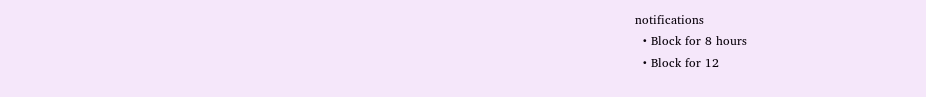notifications
  • Block for 8 hours
  • Block for 12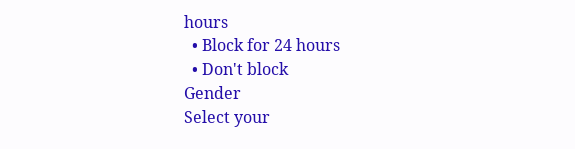hours
  • Block for 24 hours
  • Don't block
Gender
Select your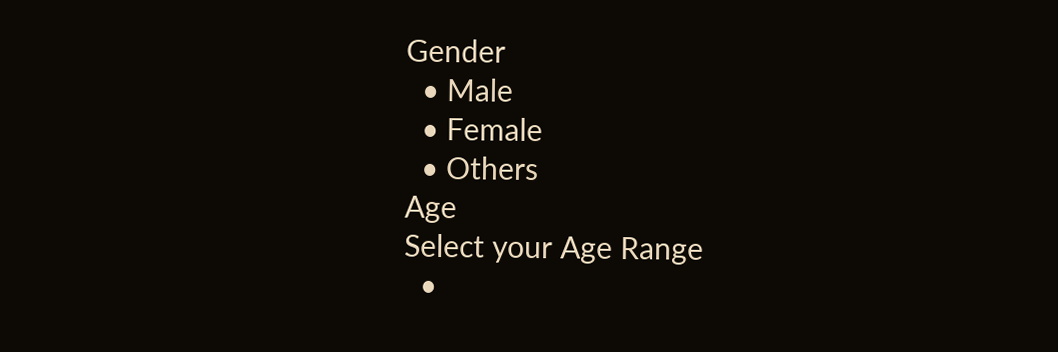Gender
  • Male
  • Female
  • Others
Age
Select your Age Range
  •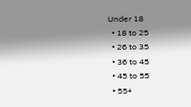Under 18
  • 18 to 25
  • 26 to 35
  • 36 to 45
  • 45 to 55
  • 55+